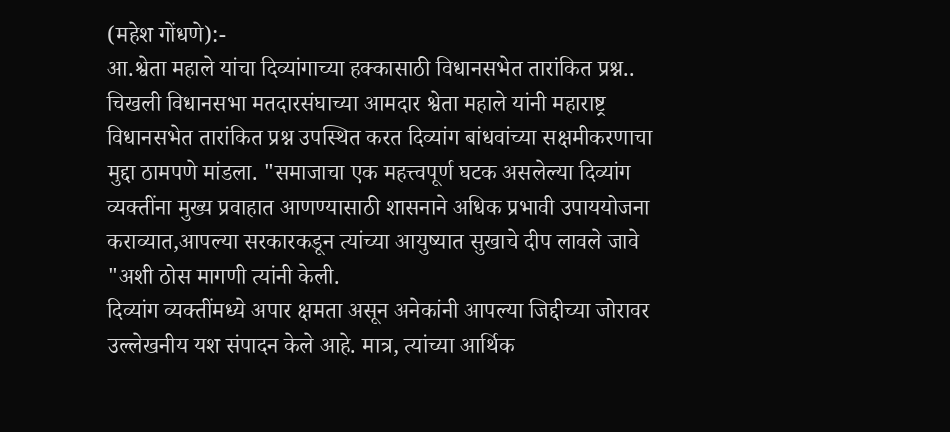(महेश गोंधणे):-
आ.श्वेता महाले यांचा दिव्यांगाच्या हक्कासाठी विधानसभेत तारांकित प्रश्न..
चिखली विधानसभा मतदारसंघाच्या आमदार श्वेता महाले यांनी महाराष्ट्र विधानसभेत तारांकित प्रश्न उपस्थित करत दिव्यांग बांधवांच्या सक्षमीकरणाचा मुद्दा ठामपणे मांडला. "समाजाचा एक महत्त्वपूर्ण घटक असलेल्या दिव्यांग व्यक्तींना मुख्य प्रवाहात आणण्यासाठी शासनाने अधिक प्रभावी उपाययोजना कराव्यात,आपल्या सरकारकडून त्यांच्या आयुष्यात सुखाचे दीप लावले जावे "अशी ठोस मागणी त्यांनी केली.
दिव्यांग व्यक्तींमध्ये अपार क्षमता असून अनेकांनी आपल्या जिद्दीच्या जोरावर उल्लेखनीय यश संपादन केले आहे. मात्र, त्यांच्या आर्थिक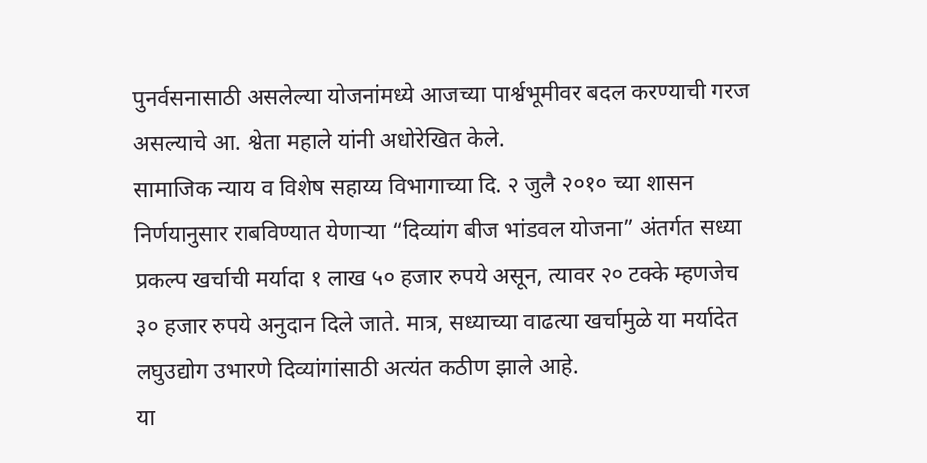पुनर्वसनासाठी असलेल्या योजनांमध्ये आजच्या पार्श्वभूमीवर बदल करण्याची गरज असल्याचे आ. श्वेता महाले यांनी अधोरेखित केले.
सामाजिक न्याय व विशेष सहाय्य विभागाच्या दि. २ जुलै २०१० च्या शासन निर्णयानुसार राबविण्यात येणाऱ्या “दिव्यांग बीज भांडवल योजना” अंतर्गत सध्या प्रकल्प खर्चाची मर्यादा १ लाख ५० हजार रुपये असून, त्यावर २० टक्के म्हणजेच ३० हजार रुपये अनुदान दिले जाते. मात्र, सध्याच्या वाढत्या खर्चामुळे या मर्यादेत लघुउद्योग उभारणे दिव्यांगांसाठी अत्यंत कठीण झाले आहे.
या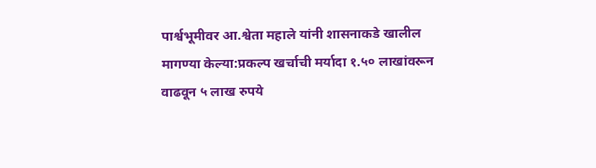पार्श्वभूमीवर आ.श्वेता महाले यांनी शासनाकडे खालील मागण्या केल्या:प्रकल्प खर्चाची मर्यादा १.५० लाखांवरून वाढवून ५ लाख रुपये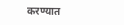करण्यात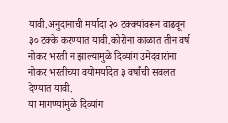यावी.अनुदानाची मर्यादा २० टक्क्यांवरून वाढवून ३० टक्के करण्यात यावी.कोरोना काळात तीन वर्ष नोकर भरती न झाल्यामुळे दिव्यांग उमेदवारांना नोकर भरतीच्या वयोमर्यादेत ३ वर्षांची सवलत देण्यात यावी.
या मागण्यांमुळे दिव्यांग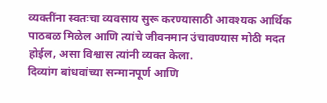व्यक्तींना स्वतःचा व्यवसाय सुरू करण्यासाठी आवश्यक आर्थिक पाठबळ मिळेल आणि त्यांचे जीवनमान उंचावण्यास मोठी मदत होईल, असा विश्वास त्यांनी व्यक्त केला.
दिव्यांग बांधवांच्या सन्मानपूर्ण आणि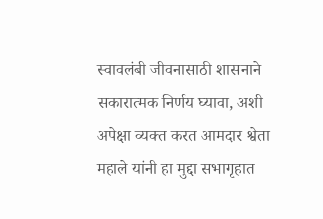स्वावलंबी जीवनासाठी शासनाने सकारात्मक निर्णय घ्यावा, अशी अपेक्षा व्यक्त करत आमदार श्वेता महाले यांनी हा मुद्दा सभागृहात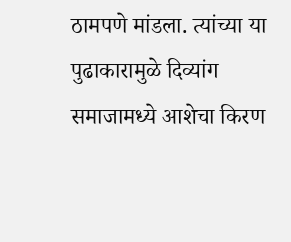ठामपणे मांडला. त्यांच्या या पुढाकारामुळे दिव्यांग समाजामध्ये आशेचा किरण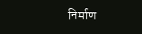निर्माण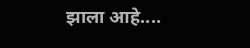झाला आहे....